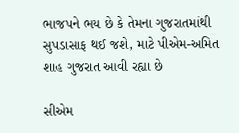ભાજપને ભય છે કે તેમના ગુજરાતમાંથી સુપડાસાફ થઈ જશે, માટે પીએમ-અમિત શાહ ગુજરાત આવી રહ્યા છે

સીએમ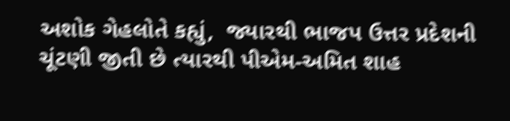અશોક ગેહલોતે કહ્યું,  જ્યારથી ભાજપ ઉત્તર પ્રદેશની ચૂંટણી જીતી છે ત્યારથી પીએમ-અમિત શાહ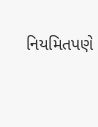નિયમિતપણે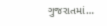ગુજરાતમાં…